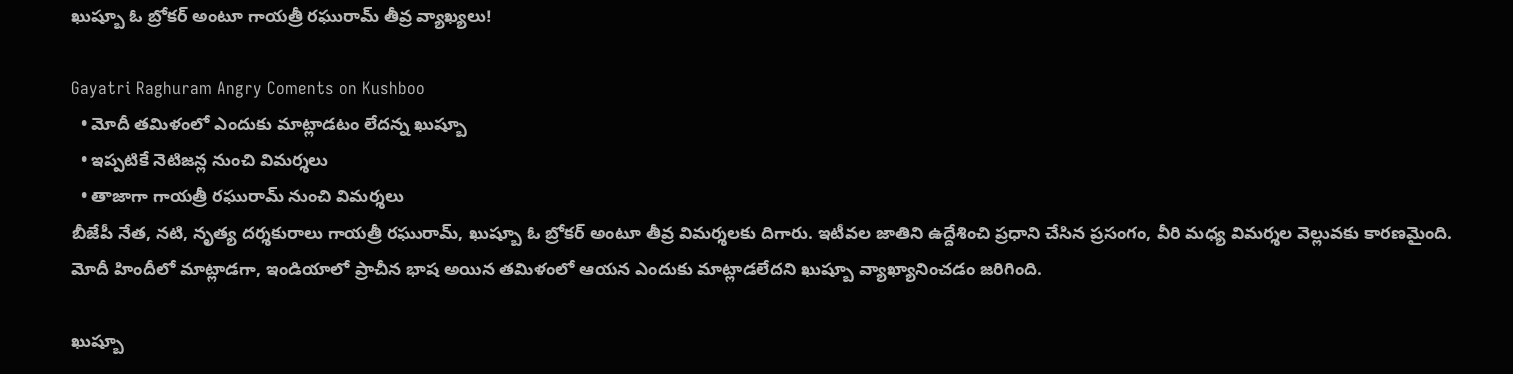ఖుష్బూ ఓ బ్రోకర్ అంటూ గాయత్రీ రఘురామ్ తీవ్ర వ్యాఖ్యలు!

Gayatri Raghuram Angry Coments on Kushboo
  • మోదీ తమిళంలో ఎందుకు మాట్లాడటం లేదన్న ఖుష్బూ
  • ఇప్పటికే నెటిజన్ల నుంచి విమర్శలు
  • తాజాగా గాయత్రీ రఘురామ్ నుంచి విమర్శలు
బీజేపీ నేత, నటి, నృత్య దర్శకురాలు గాయత్రీ రఘురామ్, ఖుష్బూ ఓ బ్రోకర్ అంటూ తీవ్ర విమర్శలకు దిగారు. ఇటీవల జాతిని ఉద్దేశించి ప్రధాని చేసిన ప్రసంగం, వీరి మధ్య విమర్శల వెల్లువకు కారణమైంది. మోదీ హిందీలో మాట్లాడగా, ఇండియాలో ప్రాచీన భాష అయిన తమిళంలో ఆయన ఎందుకు మాట్లాడలేదని ఖుష్బూ వ్యాఖ్యానించడం జరిగింది.

ఖుష్బూ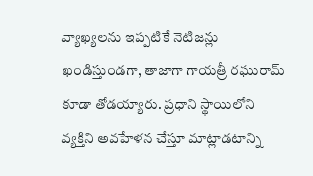వ్యాఖ్యలను ఇప్పటికే నెటిజన్లు ఖండిస్తుండగా, తాజాగా గాయత్రీ రఘురామ్ కూడా తోడయ్యారు. ప్రధాని స్థాయిలోని వ్యక్తిని అవహేళన చేస్తూ మాట్లాడటాన్ని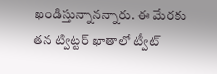ఖండిస్తున్నానన్నారు. ఈ మేరకు తన ట్విట్టర్ ఖాతాలో ట్వీట్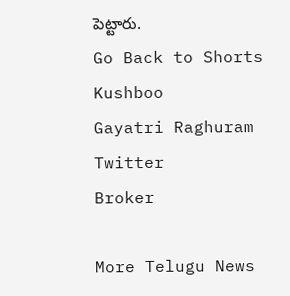పెట్టారు.
Go Back to Shorts
Kushboo
Gayatri Raghuram
Twitter
Broker

More Telugu News